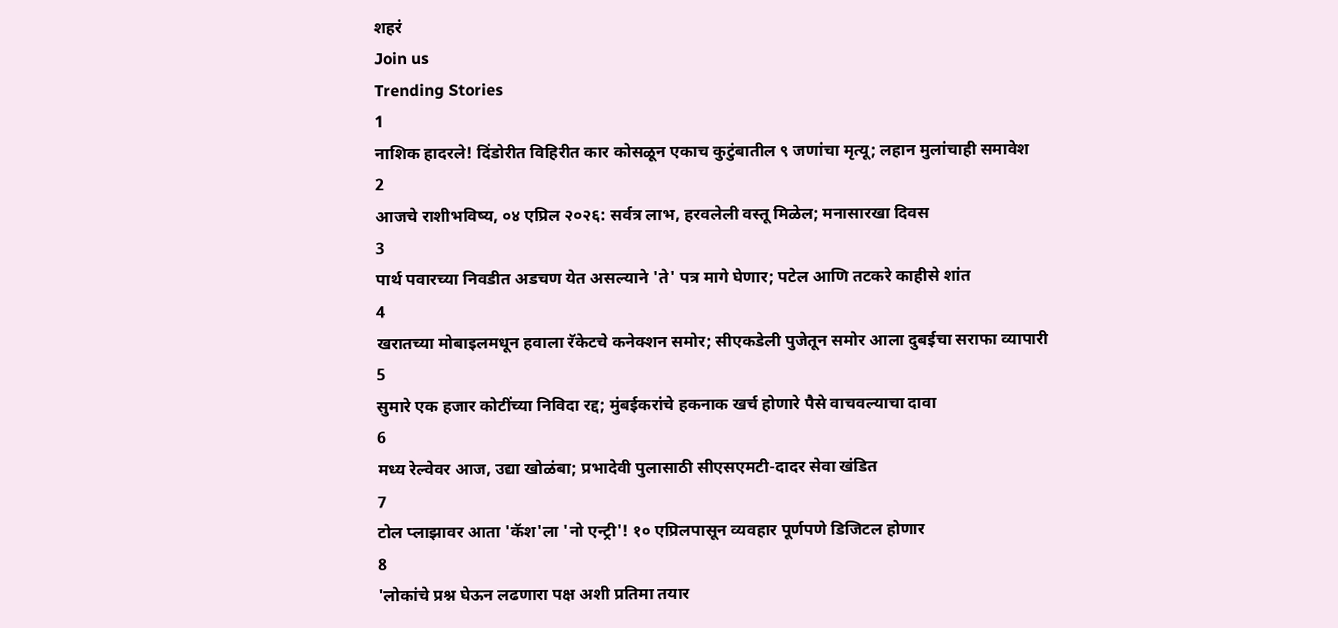शहरं
Join us
Trending Stories
1
नाशिक हादरले! दिंडोरीत विहिरीत कार कोसळून एकाच कुटुंबातील ९ जणांचा मृत्यू; लहान मुलांचाही समावेश
2
आजचे राशीभविष्य, ०४ एप्रिल २०२६: सर्वत्र लाभ, हरवलेली वस्तू मिळेल; मनासारखा दिवस
3
पार्थ पवारच्या निवडीत अडचण येत असल्याने 'ते' पत्र मागे घेणार; पटेल आणि तटकरे काहीसे शांत
4
खरातच्या मोबाइलमधून हवाला रॅकेटचे कनेक्शन समोर; सीएकडेली पुजेतून समोर आला दुबईचा सराफा व्यापारी
5
सुमारे एक हजार कोटींच्या निविदा रद्द; मुंबईकरांचे हकनाक खर्च होणारे पैसे वाचवल्याचा दावा
6
मध्य रेल्वेवर आज, उद्या खोळंबा; प्रभादेवी पुलासाठी सीएसएमटी-दादर सेवा खंडित
7
टोल प्लाझावर आता 'कॅश'ला 'नो एन्ट्री'! १० एप्रिलपासून व्यवहार पूर्णपणे डिजिटल होणार
8
'लोकांचे प्रश्न घेऊन लढणारा पक्ष अशी प्रतिमा तयार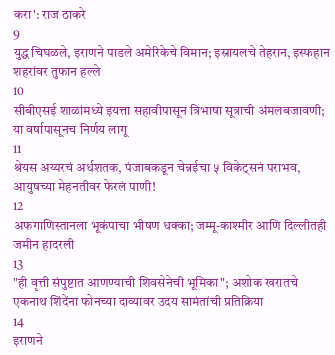करा': राज ठाकरे
9
युद्ध चिघळले, इराणने पाडले अमेरिकेचे विमान; इस्रायलचे तेहरान, इस्फहान शहरांवर तुफान हल्ले
10
सीबीएसई शाळांमध्ये इयत्ता सहावीपासून त्रिभाषा सूत्राची अंमलबजावणी; या वर्षापासूनच निर्णय लागू
11
श्रेयस अय्यरचं अर्धशतक, पंजाबकडून चेन्नईचा ५ विकेट्सनं पराभव, आयुषच्या मेहनतीवर फेरलं पाणी!
12
अफगाणिस्तानला भूकंपाचा भीषण धक्का; जम्मू-काश्मीर आणि दिल्लीतही जमीन हादरली
13
"ही वृत्ती संपुष्टात आणण्याची शिवसेनेची भूमिका"; अशोक खरातचे एकनाथ शिंदेंना फोनच्या दाव्यावर उदय सामंतांची प्रतिक्रिया
14
इराणने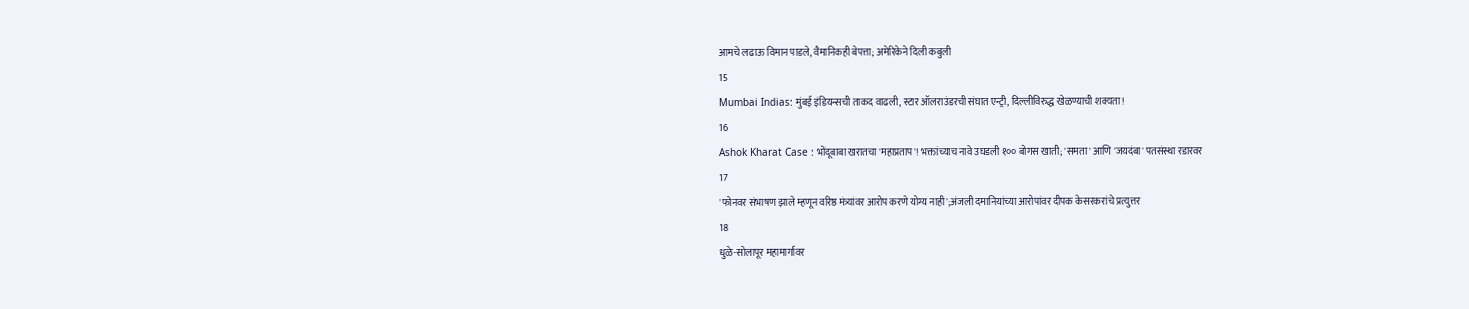आमचे लढाऊ विमान पाडले, वैमानिकही बेपत्ता; अमेरिकेने दिली कबुली
15
Mumbai Indias: मुंबई इंडियन्सची ताकद वाढली, स्टार ऑलराउंडरची संघात एन्ट्री, दिल्लीविरुद्ध खेळण्याची शक्यता!
16
Ashok Kharat Case : भोंदूबाबा खरातचा 'महाप्रताप'! भक्तांच्याच नावे उघडली १०० बोगस खाती; 'समता' आणि 'जयदंबा' पतसंस्था रडारवर
17
'फोनवर संभाषण झाले म्हणून वरिष्ठ मंत्र्यांवर आरोप करणे योग्य नाही';अंजली दमानियांच्या आरोपांवर दीपक केसरकरांचे प्रत्युत्तर
18
धुळे-सोलापूर महामार्गावर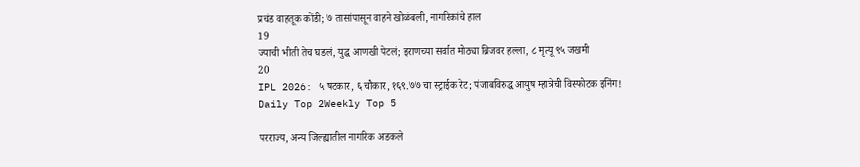प्रचंड वाहतूक कोंडी; ७ तासांपासून वाहने खोळंबली, नागरिकांचे हाल
19
ज्याची भीती तेच घडलं, युद्ध आणखी पेटलं; इराणच्या सर्वात मोठ्या ब्रिजवर हल्ला, ८ मृत्यू ९५ जखमी
20
IPL 2026: ५ षटकार, ६ चौकार, १६९.७७ चा स्ट्राईक रेट; पंजाबविरुद्ध आयुष म्हात्रेची विस्फोटक इनिंग!
Daily Top 2Weekly Top 5

परराज्य, अन्य जिल्ह्यातील नागरिक अडकले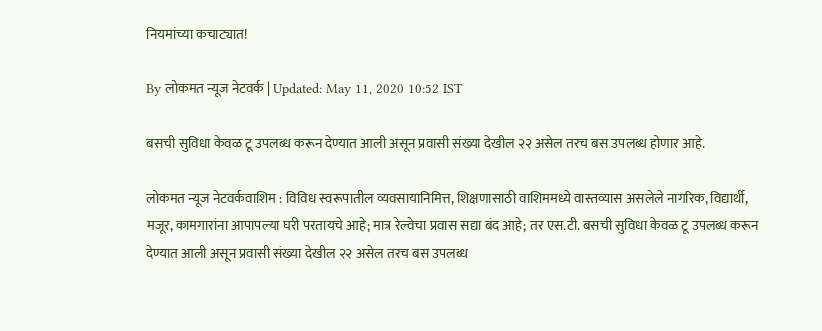नियमांच्या कचाट्यात!

By लोकमत न्यूज नेटवर्क | Updated: May 11, 2020 10:52 IST

बसची सुविधा केवळ टू उपलब्ध करून देण्यात आली असून प्रवासी संख्या देखील २२ असेल तरच बस उपलब्ध होणार आहे.

लोकमत न्यूज नेटवर्कवाशिम : विविध स्वरूपातील व्यवसायानिमित्त, शिक्षणासाठी वाशिममध्ये वास्तव्यास असलेले नागरिक, विद्यार्थी, मजूर, कामगारांना आपापल्या घरी परतायचे आहे; मात्र रेल्वेचा प्रवास सद्या बंद आहे; तर एस.टी. बसची सुविधा केवळ टू उपलब्ध करून देण्यात आली असून प्रवासी संख्या देखील २२ असेल तरच बस उपलब्ध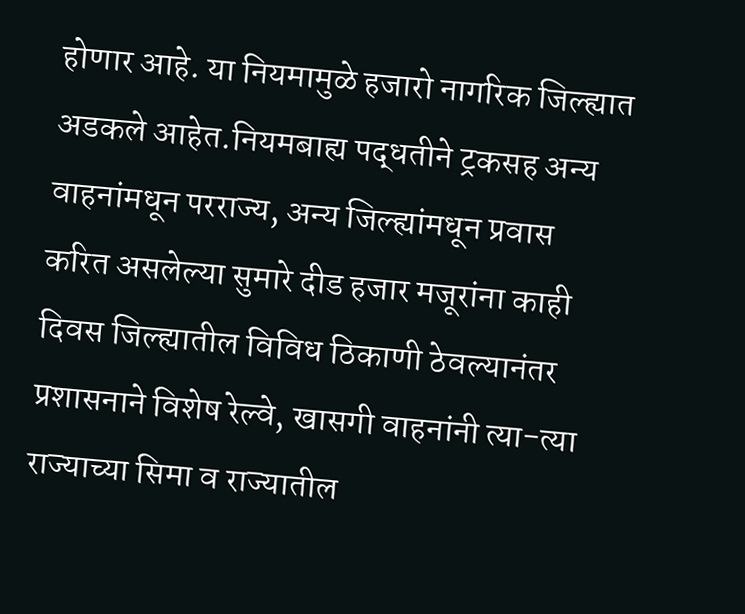होणार आहे. या नियमामुळे हजारो नागरिक जिल्ह्यात अडकले आहेत.नियमबाह्य पद्धतीने ट्रकसह अन्य वाहनांमधून परराज्य, अन्य जिल्ह्यांमधून प्रवास करित असलेल्या सुमारे दीड हजार मजूरांना काही दिवस जिल्ह्यातील विविध ठिकाणी ठेवल्यानंतर प्रशासनाने विशेष रेल्वे, खासगी वाहनांनी त्या-त्या राज्याच्या सिमा व राज्यातील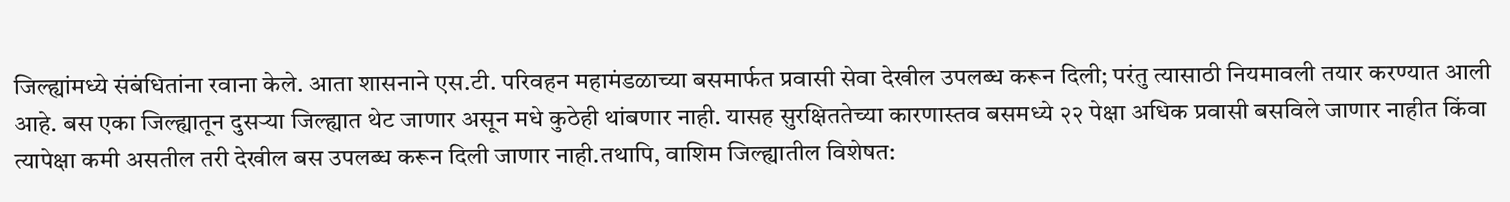जिल्ह्यांमध्ये संबंधितांना रवाना केले. आता शासनाने एस.टी. परिवहन महामंडळाच्या बसमार्फत प्रवासी सेवा देखील उपलब्ध करून दिली; परंतु त्यासाठी नियमावली तयार करण्यात आली आहे. बस एका जिल्ह्यातून दुसऱ्या जिल्ह्यात थेट जाणार असून मधे कुठेही थांबणार नाही. यासह सुरक्षिततेच्या कारणास्तव बसमध्ये २२ पेक्षा अधिक प्रवासी बसविले जाणार नाहीत किंवा त्यापेक्षा कमी असतील तरी देखील बस उपलब्ध करून दिली जाणार नाही.तथापि, वाशिम जिल्ह्यातील विशेषत: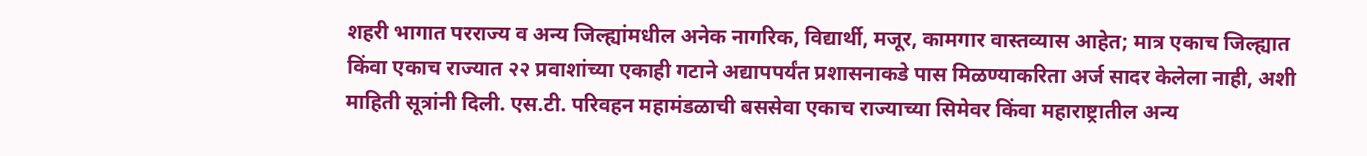शहरी भागात परराज्य व अन्य जिल्ह्यांमधील अनेक नागरिक, विद्यार्थी, मजूर, कामगार वास्तव्यास आहेत; मात्र एकाच जिल्ह्यात किंवा एकाच राज्यात २२ प्रवाशांच्या एकाही गटाने अद्यापपर्यंत प्रशासनाकडे पास मिळण्याकरिता अर्ज सादर केलेला नाही, अशी माहिती सूत्रांनी दिली. एस.टी. परिवहन महामंडळाची बससेवा एकाच राज्याच्या सिमेवर किंवा महाराष्ट्रातील अन्य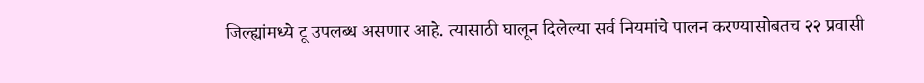जिल्ह्यांमध्ये टू उपलब्ध असणार आहे. त्यासाठी घालून दिलेल्या सर्व नियमांचे पालन करण्यासोबतच २२ प्रवासी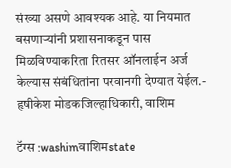संख्या असणे आवश्यक आहे. या नियमात बसणाऱ्यांनी प्रशासनाकडून पास मिळविण्याकरिता रितसर ऑनलाईन अर्ज केल्यास संबंधितांना परवानगी देण्यात येईल.- हृषीकेश मोडकजिल्हाधिकारी, वाशिम

टॅग्स :washimवाशिमstate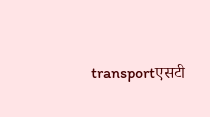transportएसटी